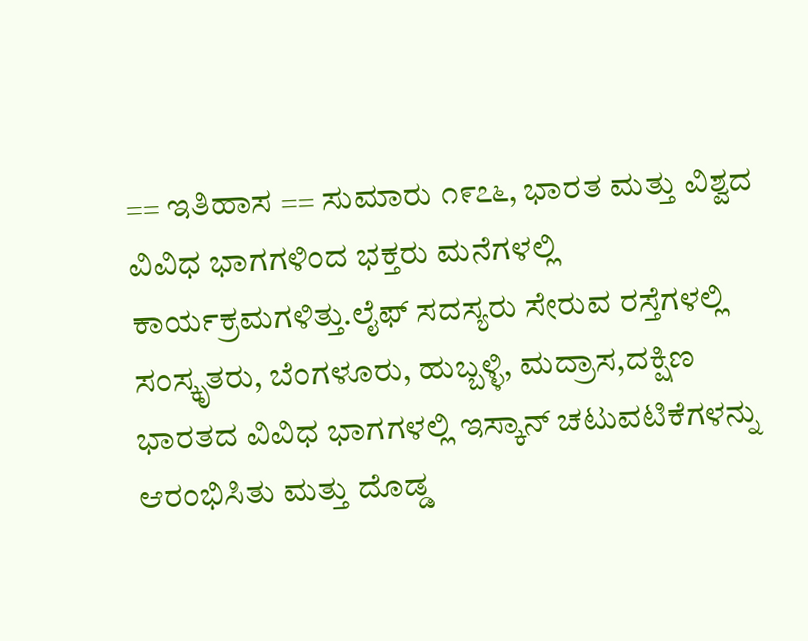== ಇತಿಹಾಸ == ಸುಮಾರು ೧೯೭೬, ಭಾರತ ಮತ್ತು ವಿಶ್ವದ ವಿವಿಧ ಭಾಗಗಳಿಂದ ಭಕ್ತರು ಮನೆಗಳಲ್ಲಿ ಕಾರ್ಯಕ್ರಮಗಳಿತ್ತು.ಲೈಫ್ ಸದಸ್ಯರು ಸೇರುವ ರಸ್ತೆಗಳಲ್ಲಿ ಸಂಸ್ಕೃತರು, ಬೆಂಗಳೂರು, ಹುಬ್ಬಳ್ಳಿ, ಮದ್ರಾಸ,ದಕ್ಷಿಣ ಭಾರತದ ವಿವಿಧ ಭಾಗಗಳಲ್ಲಿ ಇಸ್ಕಾನ್ ಚಟುವಟಿಕೆಗಳನ್ನು ಆರಂಭಿಸಿತು ಮತ್ತು ದೊಡ್ಡ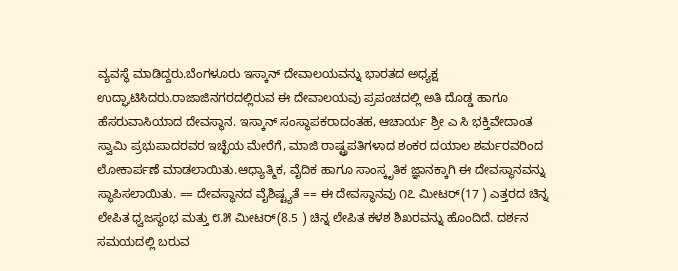ವ್ಯವಸ್ಥೆ ಮಾಡಿದ್ದರು.ಬೆಂಗಳೂರು ಇಸ್ಕಾನ್ ದೇವಾಲಯವನ್ನು ಭಾರತದ ಅಧ್ಯಕ್ಷ ಉದ್ಘಾಟಿಸಿದರು.ರಾಜಾಜಿನಗರದಲ್ಲಿರುವ ಈ ದೇವಾಲಯವು ಪ್ರಪಂಚದಲ್ಲಿ ಅತಿ ದೊಡ್ಡ ಹಾಗೂ ಹೆಸರುವಾಸಿಯಾದ ದೇವಸ್ಥಾನ. ಇಸ್ಕಾನ್ ಸಂಸ್ಥಾಪಕರಾದಂತಹ, ಆಚಾರ್ಯ ಶ್ರೀ ಎ ಸಿ ಭಕ್ತಿವೇದಾಂತ ಸ್ವಾಮಿ ಪ್ರಭುಪಾದರವರ ಇಚ್ಛೆಯ ಮೇರೆಗೆ, ಮಾಜಿ ರಾಷ್ಟ್ರಪತಿಗಳಾದ ಶಂಕರ ದಯಾಲ ಶರ್ಮರವರಿಂದ ಲೋಕಾರ್ಪಣೆ ಮಾಡಲಾಯಿತು.ಆಧ್ಯಾತ್ಮಿಕ, ವೈದಿಕ ಹಾಗೂ ಸಾಂಸ್ಕೃತಿಕ ಜ್ಞಾನಕ್ಕಾಗಿ ಈ ದೇವಸ್ಥಾನವನ್ನು ಸ್ಥಾಪಿಸಲಾಯಿತು. == ದೇವಸ್ಥಾನದ ವೈಶಿಷ್ಟ್ಯತೆ == ಈ ದೇವಸ್ಥಾನವು ೧೭ ಮೀಟರ್(17 ) ಎತ್ತರದ ಚಿನ್ನ ಲೇಪಿತ ಧ್ವಜಸ್ಥಂಭ ಮತ್ತು ೮.೫ ಮೀಟರ್(8.5 ) ಚಿನ್ನ ಲೇಪಿತ ಕಳಶ ಶಿಖರವನ್ನು ಹೊಂದಿದೆ. ದರ್ಶನ ಸಮಯದಲ್ಲಿ ಬರುವ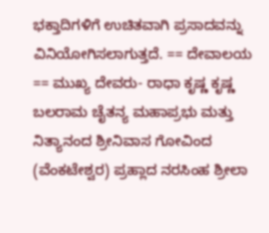ಭಕ್ತಾದಿಗಳಿಗೆ ಉಚಿತವಾಗಿ ಪ್ರಸಾದವನ್ನು ವಿನಿಯೋಗಿಸಲಾಗುತ್ತದೆ. == ದೇವಾಲಯ == ಮುಖ್ಯ ದೇವರು- ರಾಧಾ ಕೃಷ್ಣ ಕೃಷ್ಣ ಬಲರಾಮ ಚೈತನ್ಯ ಮಹಾಪ್ರಭು ಮತ್ತು ನಿತ್ಯಾನಂದ ಶ್ರೀನಿವಾಸ ಗೋವಿಂದ (ವೆಂಕಟೇಶ್ವರ) ಪ್ರಹ್ಲಾದ ನರಸಿಂಹ ಶ್ರೀಲಾ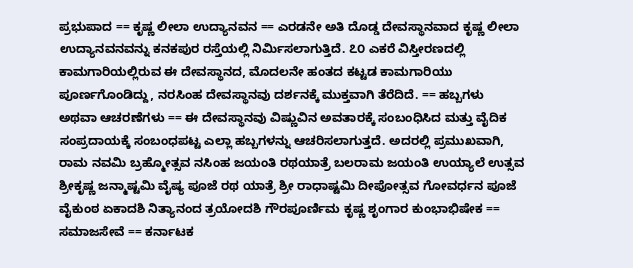ಪ್ರಭುಪಾದ == ಕೃಷ್ಣ ಲೀಲಾ ಉದ್ಯಾನವನ == ಎರಡನೇ ಅತಿ ದೊಡ್ಡ ದೇವಸ್ಥಾನವಾದ ಕೃಷ್ಣ ಲೀಲಾ ಉದ್ಯಾನವನವನ್ನು ಕನಕಪುರ ರಸ್ತೆಯಲ್ಲಿ ನಿರ್ಮಿಸಲಾಗುತ್ತಿದೆ. ೭೦ ಎಕರೆ ವಿಸ್ತೀರಣದಲ್ಲಿ ಕಾಮಗಾರಿಯಲ್ಲಿರುವ ಈ ದೇವಸ್ಥಾನದ, ಮೊದಲನೇ ಹಂತದ ಕಟ್ಟಡ ಕಾಮಗಾರಿಯು ಪೂರ್ಣಗೊಂಡಿದ್ದು, ನರಸಿಂಹ ದೇವಸ್ಥಾನವು ದರ್ಶನಕ್ಕೆ ಮುಕ್ತವಾಗಿ ತೆರೆದಿದೆ. == ಹಬ್ಬಗಳು ಅಥವಾ ಆಚರಣೆಗಳು == ಈ ದೇವಸ್ಥಾನವು ವಿಷ್ಣುವಿನ ಅವತಾರಕ್ಕೆ ಸಂಬಂಧಿಸಿದ ಮತ್ತು ವೈದಿಕ ಸಂಪ್ರದಾಯಕ್ಕೆ ಸಂಬಂಧಪಟ್ಟ ಎಲ್ಲಾ ಹಬ್ಬಗಳನ್ನು ಆಚರಿಸಲಾಗುತ್ತದೆ. ಅದರಲ್ಲಿ ಪ್ರಮುಖವಾಗಿ, ರಾಮ ನವಮಿ ಬ್ರಹ್ಮೋತ್ಸವ ನಸಿಂಹ ಜಯಂತಿ ರಥಯಾತ್ರೆ ಬಲರಾಮ ಜಯಂತಿ ಉಯ್ಯಾಲೆ ಉತ್ಸವ ಶ್ರೀಕೃಷ್ಣ ಜನ್ಮಾಷ್ಟಮಿ ವೈಷ್ಯ ಪೂಜೆ ರಥ ಯಾತ್ರೆ ಶ್ರೀ ರಾಧಾಷ್ಟಮಿ ದೀಪೋತ್ಸವ ಗೋವರ್ಧನ ಪೂಜೆ ವೈಕುಂಠ ಏಕಾದಶಿ ನಿತ್ಯಾನಂದ ತ್ರಯೋದಶಿ ಗೌರಪೂರ್ಣಿಮ ಕೃಷ್ಣ ಶೃಂಗಾರ ಕುಂಭಾಭಿಷೇಕ == ಸಮಾಜಸೇವೆ == ಕರ್ನಾಟಕ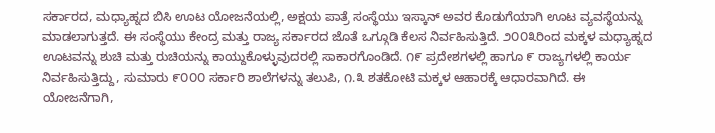ಸರ್ಕಾರದ, ಮಧ್ಯಾಹ್ನದ ಬಿಸಿ ಊಟ ಯೋಜನೆಯಲ್ಲಿ, ಅಕ್ಷಯ ಪಾತ್ರೆ ಸಂಸ್ಥೆಯು ಇಸ್ಕಾನ್ ಅವರ ಕೊಡುಗೆಯಾಗಿ ಊಟ ವ್ಯವಸ್ಥೆಯನ್ನು ಮಾಡಲಾಗುತ್ತದೆ. ಈ ಸಂಸ್ಥೆಯು ಕೇಂದ್ರ ಮತ್ತು ರಾಜ್ಯ ಸರ್ಕಾರದ ಜೊತೆ ಒಗ್ಗೂಡಿ ಕೆಲಸ ನಿರ್ವಹಿಸುತ್ತಿದೆ. ೨೦೦೩ರಿಂದ ಮಕ್ಕಳ ಮಧ್ಯಾಹ್ನದ ಊಟವನ್ನು ಶುಚಿ ಮತ್ತು ರುಚಿಯನ್ನು ಕಾಯ್ದುಕೊಳ್ಳುವುದರಲ್ಲಿ ಸಾಕಾರಗೊಂಡಿದೆ. ೧೯ ಪ್ರದೇಶಗಳಲ್ಲಿ ಹಾಗೂ ೯ ರಾಜ್ಯಗಳಲ್ಲಿ ಕಾರ್ಯ ನಿರ್ವಹಿಸುತ್ತಿದ್ದು, ಸುಮಾರು ೯೦೦೦ ಸರ್ಕಾರಿ ಶಾಲೆಗಳನ್ನು ತಲುಪಿ, ೧.೩ ಶತಕೋಟಿ ಮಕ್ಕಳ ಆಹಾರಕ್ಕೆ ಆಧಾರವಾಗಿದೆ. ಈ ಯೋಜನೆಗಾಗಿ,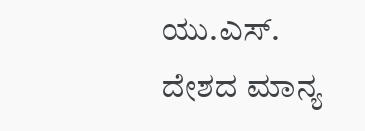ಯು.ಎಸ್. ದೇಶದ ಮಾನ್ಯ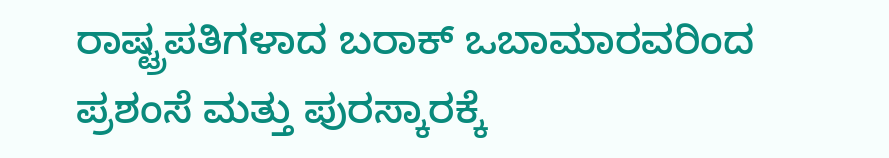ರಾಷ್ಟ್ರಪತಿಗಳಾದ ಬರಾಕ್ ಒಬಾಮಾರವರಿಂದ ಪ್ರಶಂಸೆ ಮತ್ತು ಪುರಸ್ಕಾರಕ್ಕೆ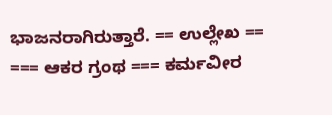ಭಾಜನರಾಗಿರುತ್ತಾರೆ. == ಉಲ್ಲೇಖ == === ಆಕರ ಗ್ರಂಥ === ಕರ್ಮವೀರ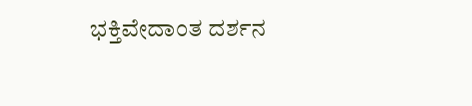ಭಕ್ತಿವೇದಾಂತ ದರ್ಶನ